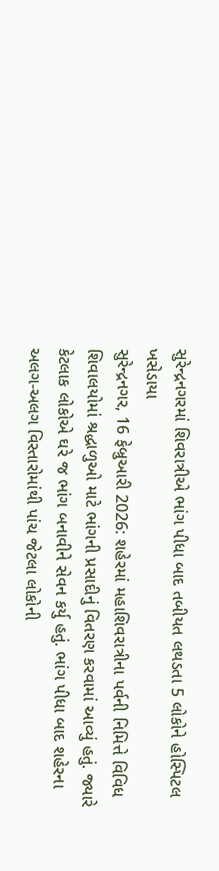સુરેન્દ્રનગરમાં શિવરાત્રીએ ભાંગ પીધા બાદ તબીયત લથડતા 5 લોકોને હોસ્પિટલ ખસેડાયા
સુરેન્દ્રનગર, 16 ફેબ્રુઆરી 2026: શહેરમાં મહાશિવરાત્રીના પર્વની નિમિત્તે વિવિધ શિવાલયોમાં શ્રદ્ધાળુઓ માટે ભાંગની પ્રસાદીનું વિતરણ કરવામાં આવ્યું હતું. જ્યારે કેટલાક લોકોએ ઘરે જ ભાંગ બનાવીને સેવન કર્યુ હતું. ભાંગ પીધા બાદ શહેરના અલગ-અલગ વિસ્તારોમાંથી પાંચ જેટલા લોકોની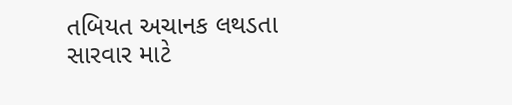તબિયત અચાનક લથડતા સારવાર માટે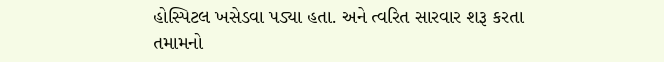હોસ્પિટલ ખસેડવા પડ્યા હતા. અને ત્વરિત સારવાર શરૂ કરતા તમામનો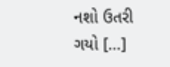નશો ઉતરી ગયો […]